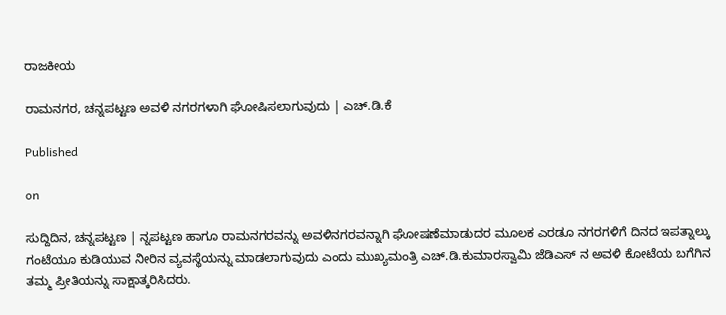ರಾಜಕೀಯ

ರಾಮನಗರ, ಚನ್ನಪಟ್ಟಣ ಅವಳಿ ನಗರಗಳಾಗಿ ಘೋಷಿಸಲಾಗುವುದು | ಎಚ್.ಡಿ.ಕೆ

Published

on

ಸುದ್ದಿದಿನ, ಚನ್ನಪಟ್ಟಣ | ನ್ನಪಟ್ಟಣ ಹಾಗೂ ರಾಮನಗರವನ್ನು ಅವಳಿನಗರವನ್ನಾಗಿ ಘೋಷಣೆಮಾಡುದರ ಮೂಲಕ ಎರಡೂ ನಗರಗಳಿಗೆ ದಿನದ ಇಪತ್ನಾಲ್ಕು ಗಂಟೆಯೂ ಕುಡಿಯುವ ನೀರಿನ ವ್ಯವಸ್ಥೆಯನ್ನು ಮಾಡಲಾಗುವುದು ಎಂದು ಮುಖ್ಯಮಂತ್ರಿ ಎಚ್.ಡಿ.ಕುಮಾರಸ್ವಾಮಿ ಜೆಡಿಎಸ್ ನ ಅವಳಿ ಕೋಟೆಯ ಬಗೆಗಿನ ತಮ್ಮ ಪ್ರೀತಿಯನ್ನು ಸಾಕ್ಷಾತ್ಕರಿಸಿದರು.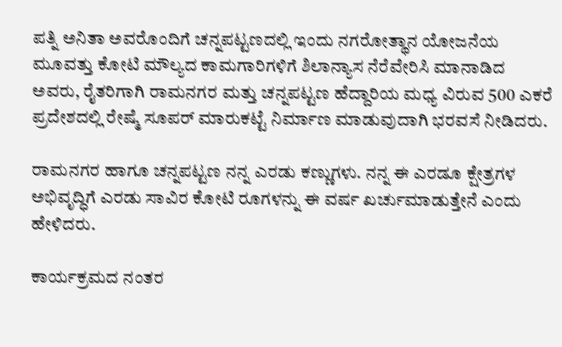ಪತ್ನಿ ಅನಿತಾ ಅವರೊಂದಿಗೆ ಚನ್ನಪಟ್ಟಣದಲ್ಲಿ ಇಂದು ನಗರೋತ್ಥಾನ ಯೋಜನೆಯ ಮೂವತ್ತು ಕೋಟಿ ಮೌಲ್ಯದ ಕಾಮಗಾರಿಗಳಿಗೆ ಶಿಲಾನ್ಯಾಸ ನೆರೆವೇರಿಸಿ ಮಾನಾಡಿದ ಅವರು, ರೈತರಿಗಾಗಿ ರಾಮನಗರ ಮತ್ತು ಚನ್ನಪಟ್ಟಣ ಹೆದ್ದಾರಿಯ ಮಧ್ಯ ವಿರುವ 500 ಎಕರೆ ಪ್ರದೇಶದಲ್ಲಿ ರೇಷ್ಮೆ ಸೂಪರ್ ಮಾರುಕಟ್ಟೆ ನಿರ್ಮಾಣ ಮಾಡುವುದಾಗಿ ಭರವಸೆ ನೀಡಿದರು.

ರಾಮನಗರ ಹಾಗೂ ಚನ್ನಪಟ್ಟಣ ನನ್ನ ಎರಡು ಕಣ್ಣುಗಳು. ನನ್ನ ಈ ಎರಡೂ ಕ್ಷೇತ್ರಗಳ‌ ಅಭಿವೃದ್ಧಿಗೆ ಎರಡು ಸಾವಿರ ಕೋಟಿ ರೂಗಳನ್ನು ಈ ವರ್ಷ ಖರ್ಚುಮಾಡುತ್ತೇನೆ ಎಂದು ಹೇಳಿದರು.

ಕಾರ್ಯಕ್ರಮದ ನಂತರ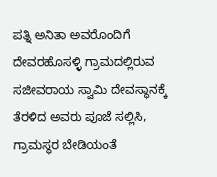ಪತ್ನಿ ಅನಿತಾ ಅವರೊಂದಿಗೆ ದೇವರಹೊಸಳ್ಳಿ ಗ್ರಾಮದಲ್ಲಿರುವ ಸಜೀವರಾಯ ಸ್ವಾಮಿ ದೇವಸ್ಥಾನಕ್ಕೆ ತೆರಳಿದ ಅವರು ಪೂಜೆ ಸಲ್ಲಿಸಿ, ಗ್ರಾಮಸ್ಥರ ಬೇಡಿಯಂತೆ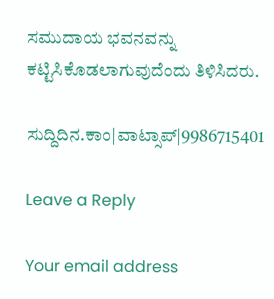ಸಮುದಾಯ ಭವನವನ್ನು ಕಟ್ಟಿಸಿಕೊಡಲಾಗುವುದೆಂದು ತಿಳಿಸಿದರು.

ಸುದ್ದಿದಿನ.ಕಾಂ|ವಾಟ್ಸಾಪ್|9986715401

Leave a Reply

Your email address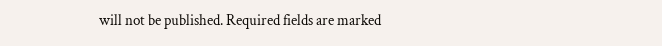will not be published. Required fields are marked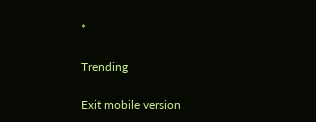*

Trending

Exit mobile version